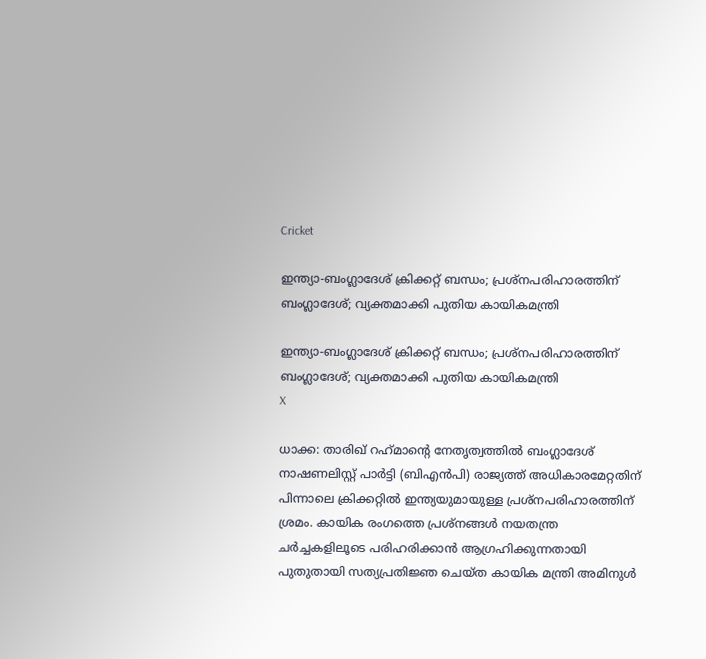Cricket

ഇന്ത്യാ-ബംഗ്ലാദേശ് ക്രിക്കറ്റ് ബന്ധം; പ്രശ്‌നപരിഹാരത്തിന് ബംഗ്ലാദേശ്; വ്യക്തമാക്കി പുതിയ കായികമന്ത്രി

ഇന്ത്യാ-ബംഗ്ലാദേശ് ക്രിക്കറ്റ് ബന്ധം; പ്രശ്‌നപരിഹാരത്തിന് ബംഗ്ലാദേശ്; വ്യക്തമാക്കി പുതിയ കായികമന്ത്രി
X

ധാക്ക: താരിഖ് റഹ്‌മാന്റെ നേതൃത്വത്തില്‍ ബംഗ്ലാദേശ് നാഷണലിസ്റ്റ് പാര്‍ട്ടി (ബിഎന്‍പി) രാജ്യത്ത് അധികാരമേറ്റതിന് പിന്നാലെ ക്രിക്കറ്റില്‍ ഇന്ത്യയുമായുള്ള പ്രശ്‌നപരിഹാരത്തിന് ശ്രമം. കായിക രംഗത്തെ പ്രശ്‌നങ്ങള്‍ നയതന്ത്ര ചര്‍ച്ചകളിലൂടെ പരിഹരിക്കാന്‍ ആഗ്രഹിക്കുന്നതായി പുതുതായി സത്യപ്രതിജ്ഞ ചെയ്ത കായിക മന്ത്രി അമിനുള്‍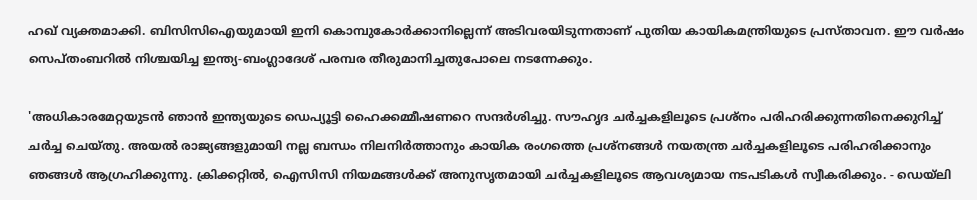ഹഖ് വ്യക്തമാക്കി. ബിസിസിഐയുമായി ഇനി കൊമ്പുകോര്‍ക്കാനില്ലെന്ന് അടിവരയിടുന്നതാണ് പുതിയ കായികമന്ത്രിയുടെ പ്രസ്താവന. ഈ വര്‍ഷം സെപ്തംബറില്‍ നിശ്ചയിച്ച ഇന്ത്യ-ബംഗ്ലാദേശ് പരമ്പര തീരുമാനിച്ചതുപോലെ നടന്നേക്കും.

'അധികാരമേറ്റയുടന്‍ ഞാന്‍ ഇന്ത്യയുടെ ഡെപ്യൂട്ടി ഹൈക്കമ്മീഷണറെ സന്ദര്‍ശിച്ചു. സൗഹൃദ ചര്‍ച്ചകളിലൂടെ പ്രശ്‌നം പരിഹരിക്കുന്നതിനെക്കുറിച്ച് ചര്‍ച്ച ചെയ്തു. അയല്‍ രാജ്യങ്ങളുമായി നല്ല ബന്ധം നിലനിര്‍ത്താനും കായിക രംഗത്തെ പ്രശ്‌നങ്ങള്‍ നയതന്ത്ര ചര്‍ച്ചകളിലൂടെ പരിഹരിക്കാനും ഞങ്ങള്‍ ആഗ്രഹിക്കുന്നു. ക്രിക്കറ്റില്‍, ഐസിസി നിയമങ്ങള്‍ക്ക് അനുസൃതമായി ചര്‍ച്ചകളിലൂടെ ആവശ്യമായ നടപടികള്‍ സ്വീകരിക്കും. - ഡെയ്ലി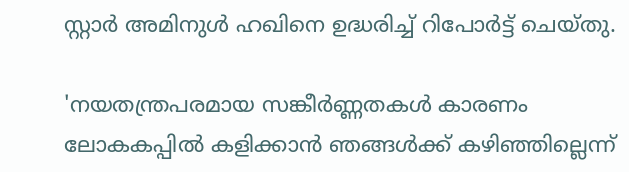സ്റ്റാര്‍ അമിനുള്‍ ഹഖിനെ ഉദ്ധരിച്ച് റിപോര്‍ട്ട് ചെയ്തു.

'നയതന്ത്രപരമായ സങ്കീര്‍ണ്ണതകള്‍ കാരണം ലോകകപ്പില്‍ കളിക്കാന്‍ ഞങ്ങള്‍ക്ക് കഴിഞ്ഞില്ലെന്ന്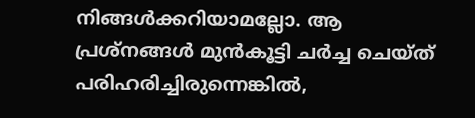നിങ്ങള്‍ക്കറിയാമല്ലോ. ആ പ്രശ്‌നങ്ങള്‍ മുന്‍കൂട്ടി ചര്‍ച്ച ചെയ്ത് പരിഹരിച്ചിരുന്നെങ്കില്‍,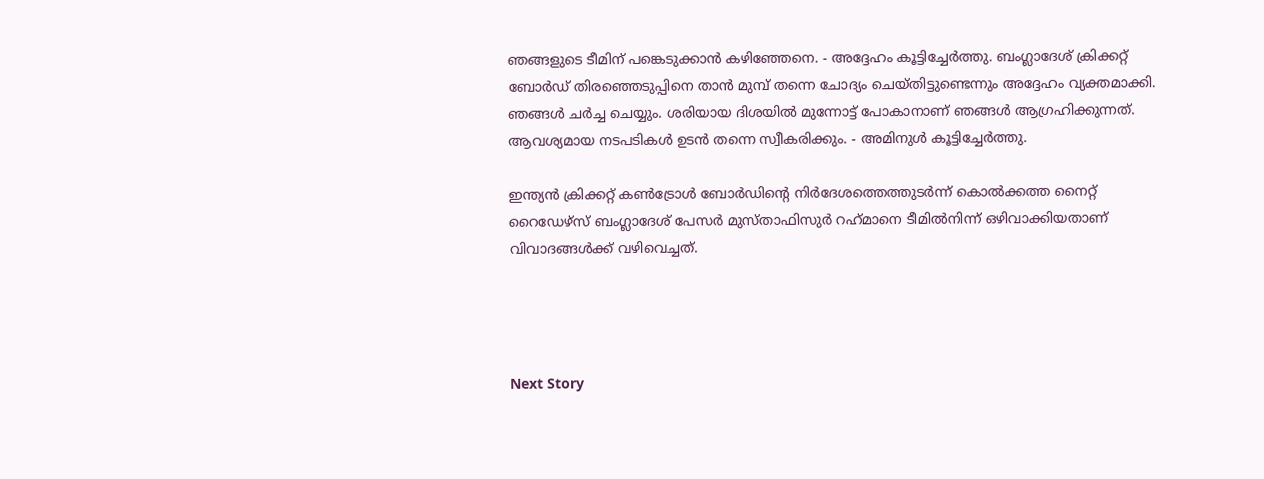ഞങ്ങളുടെ ടീമിന് പങ്കെടുക്കാന്‍ കഴിഞ്ഞേനെ. - അദ്ദേഹം കൂട്ടിച്ചേര്‍ത്തു. ബംഗ്ലാദേശ് ക്രിക്കറ്റ് ബോര്‍ഡ് തിരഞ്ഞെടുപ്പിനെ താന്‍ മുമ്പ് തന്നെ ചോദ്യം ചെയ്തിട്ടുണ്ടെന്നും അദ്ദേഹം വ്യക്തമാക്കി. ഞങ്ങള്‍ ചര്‍ച്ച ചെയ്യും. ശരിയായ ദിശയില്‍ മുന്നോട്ട് പോകാനാണ് ഞങ്ങള്‍ ആഗ്രഹിക്കുന്നത്. ആവശ്യമായ നടപടികള്‍ ഉടന്‍ തന്നെ സ്വീകരിക്കും. - അമിനുള്‍ കൂട്ടിച്ചേര്‍ത്തു.

ഇന്ത്യന്‍ ക്രിക്കറ്റ് കണ്‍ട്രോള്‍ ബോര്‍ഡിന്റെ നിര്‍ദേശത്തെത്തുടര്‍ന്ന് കൊല്‍ക്കത്ത നൈറ്റ് റൈഡേഴ്സ് ബംഗ്ലാദേശ് പേസര്‍ മുസ്താഫിസുര്‍ റഹ്‌മാനെ ടീമില്‍നിന്ന് ഒഴിവാക്കിയതാണ് വിവാദങ്ങള്‍ക്ക് വഴിവെച്ചത്.




Next Story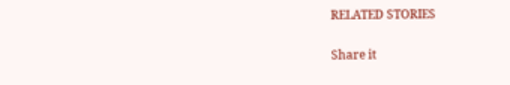RELATED STORIES

Share it